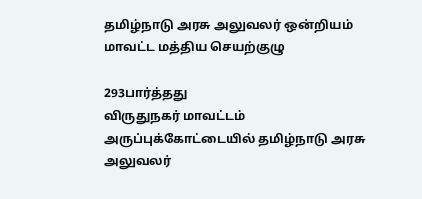தமிழ்நாடு அரசு அலுவலர் ஒன்றியம் மாவட்ட மத்திய செயற்குழு

293பார்த்தது
விருதுநகர் மாவட்டம் அருப்புக்கோட்டையில் தமிழ்நாடு அரசு அலுவலர்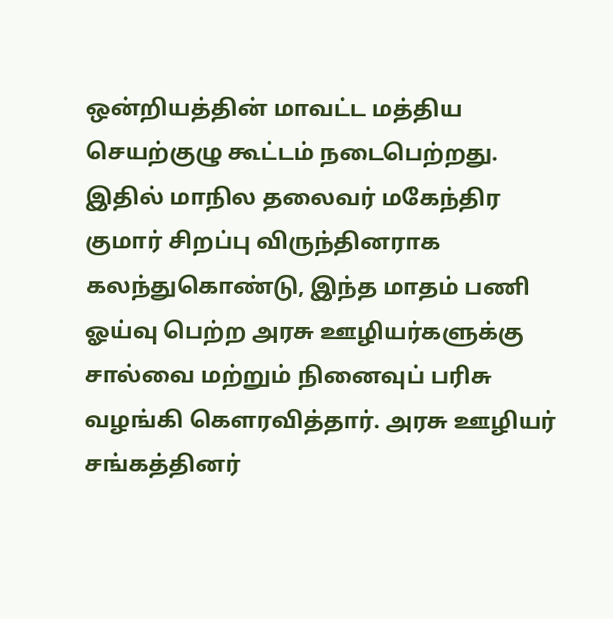ஒன்றியத்தின் மாவட்ட மத்திய செயற்குழு கூட்டம் நடைபெற்றது. இதில் மாநில தலைவர் மகேந்திர குமார் சிறப்பு விருந்தினராக கலந்துகொண்டு, இந்த மாதம் பணி ஓய்வு பெற்ற அரசு ஊழியர்களுக்கு சால்வை மற்றும் நினைவுப் பரிசு வழங்கி கௌரவித்தார். அரசு ஊழியர் சங்கத்தினர்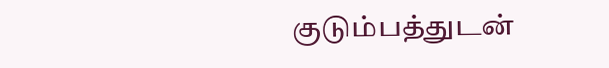குடும்பத்துடன்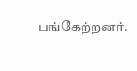பங்கேற்றனர்.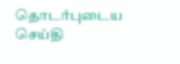தொடர்புடைய செய்தி